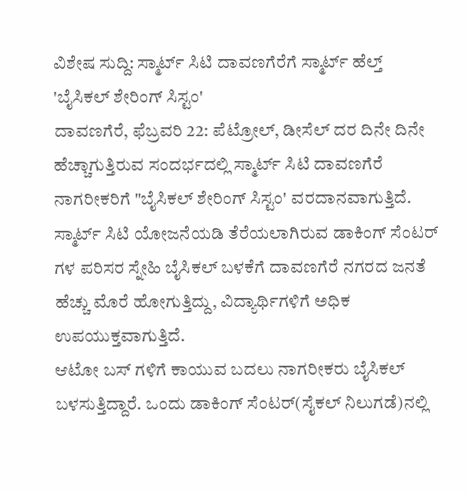ವಿಶೇಷ ಸುದ್ದಿ: ಸ್ಮಾರ್ಟ್ ಸಿಟಿ ದಾವಣಗೆರೆಗೆ ಸ್ಮಾರ್ಟ್ ಹೆಲ್ತ್ 'ಬೈಸಿಕಲ್ ಶೇರಿಂಗ್ ಸಿಸ್ಟಂ'
ದಾವಣಗೆರೆ, ಫೆಬ್ರವರಿ 22: ಪೆಟ್ರೋಲ್, ಡೀಸೆಲ್ ದರ ದಿನೇ ದಿನೇ ಹೆಚ್ಚಾಗುತ್ತಿರುವ ಸಂದರ್ಭದಲ್ಲಿ ಸ್ಮಾರ್ಟ್ ಸಿಟಿ ದಾವಣಗೆರೆ ನಾಗರೀಕರಿಗೆ "ಬೈಸಿಕಲ್ ಶೇರಿಂಗ್ ಸಿಸ್ಟಂ' ವರದಾನವಾಗುತ್ತಿದೆ. ಸ್ಮಾರ್ಟ್ ಸಿಟಿ ಯೋಜನೆಯಡಿ ತೆರೆಯಲಾಗಿರುವ ಡಾಕಿಂಗ್ ಸೆಂಟರ್ ಗಳ ಪರಿಸರ ಸ್ನೇಹಿ ಬೈಸಿಕಲ್ ಬಳಕೆಗೆ ದಾವಣಗೆರೆ ನಗರದ ಜನತೆ ಹೆಚ್ಚು ಮೊರೆ ಹೋಗುತ್ತಿದ್ದು, ವಿದ್ಯಾರ್ಥಿಗಳಿಗೆ ಅಧಿಕ ಉಪಯುಕ್ತವಾಗುತ್ತಿದೆ.
ಆಟೋ ಬಸ್ ಗಳಿಗೆ ಕಾಯುವ ಬದಲು ನಾಗರೀಕರು ಬೈಸಿಕಲ್ ಬಳಸುತ್ತಿದ್ದಾರೆ. ಒಂದು ಡಾಕಿಂಗ್ ಸೆಂಟರ್(ಸೈಕಲ್ ನಿಲುಗಡೆ)ನಲ್ಲಿ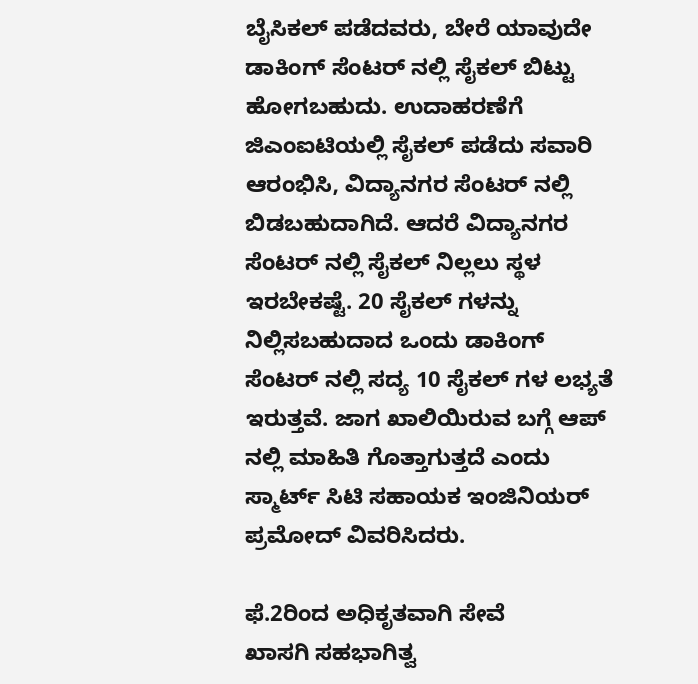ಬೈಸಿಕಲ್ ಪಡೆದವರು, ಬೇರೆ ಯಾವುದೇ ಡಾಕಿಂಗ್ ಸೆಂಟರ್ ನಲ್ಲಿ ಸೈಕಲ್ ಬಿಟ್ಟು ಹೋಗಬಹುದು. ಉದಾಹರಣೆಗೆ ಜಿಎಂಐಟಿಯಲ್ಲಿ ಸೈಕಲ್ ಪಡೆದು ಸವಾರಿ ಆರಂಭಿಸಿ, ವಿದ್ಯಾನಗರ ಸೆಂಟರ್ ನಲ್ಲಿ ಬಿಡಬಹುದಾಗಿದೆ. ಆದರೆ ವಿದ್ಯಾನಗರ ಸೆಂಟರ್ ನಲ್ಲಿ ಸೈಕಲ್ ನಿಲ್ಲಲು ಸ್ಥಳ ಇರಬೇಕಷ್ಟೆ. 20 ಸೈಕಲ್ ಗಳನ್ನು ನಿಲ್ಲಿಸಬಹುದಾದ ಒಂದು ಡಾಕಿಂಗ್ ಸೆಂಟರ್ ನಲ್ಲಿ ಸದ್ಯ 10 ಸೈಕಲ್ ಗಳ ಲಭ್ಯತೆ ಇರುತ್ತವೆ. ಜಾಗ ಖಾಲಿಯಿರುವ ಬಗ್ಗೆ ಆಪ್ ನಲ್ಲಿ ಮಾಹಿತಿ ಗೊತ್ತಾಗುತ್ತದೆ ಎಂದು ಸ್ಮಾರ್ಟ್ ಸಿಟಿ ಸಹಾಯಕ ಇಂಜಿನಿಯರ್ ಪ್ರಮೋದ್ ವಿವರಿಸಿದರು.

ಫೆ.2ರಿಂದ ಅಧಿಕೃತವಾಗಿ ಸೇವೆ
ಖಾಸಗಿ ಸಹಭಾಗಿತ್ವ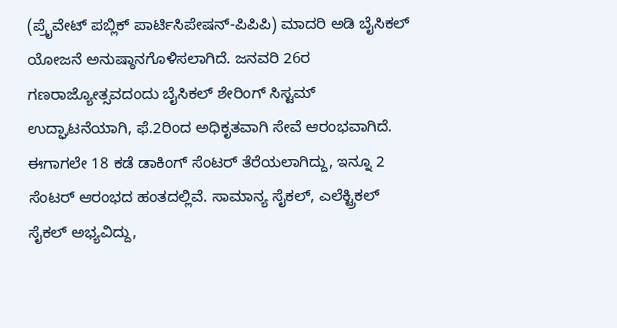(ಪ್ರೈವೇಟ್ ಪಬ್ಲಿಕ್ ಪಾರ್ಟಿಸಿಪೇಷನ್-ಪಿಪಿಪಿ) ಮಾದರಿ ಅಡಿ ಬೈಸಿಕಲ್ ಯೋಜನೆ ಅನುಷ್ಠಾನಗೊಳಿಸಲಾಗಿದೆ. ಜನವರಿ 26ರ ಗಣರಾಜ್ಯೋತ್ಸವದಂದು ಬೈಸಿಕಲ್ ಶೇರಿಂಗ್ ಸಿಸ್ಟಮ್ ಉದ್ಘಾಟನೆಯಾಗಿ, ಫೆ.2ರಿಂದ ಅಧಿಕೃತವಾಗಿ ಸೇವೆ ಆರಂಭವಾಗಿದೆ. ಈಗಾಗಲೇ 18 ಕಡೆ ಡಾಕಿಂಗ್ ಸೆಂಟರ್ ತೆರೆಯಲಾಗಿದ್ದು, ಇನ್ನೂ 2 ಸೆಂಟರ್ ಆರಂಭದ ಹಂತದಲ್ಲಿವೆ. ಸಾಮಾನ್ಯ ಸೈಕಲ್, ಎಲೆಕ್ಟ್ರಿಕಲ್ ಸೈಕಲ್ ಅಭ್ಯವಿದ್ದು,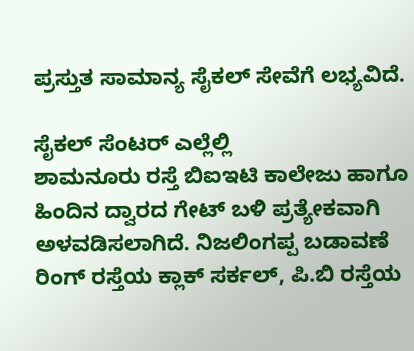ಪ್ರಸ್ತುತ ಸಾಮಾನ್ಯ ಸೈಕಲ್ ಸೇವೆಗೆ ಲಭ್ಯವಿದೆ.

ಸೈಕಲ್ ಸೆಂಟರ್ ಎಲ್ಲೆಲ್ಲಿ
ಶಾಮನೂರು ರಸ್ತೆ ಬಿಐಇಟಿ ಕಾಲೇಜು ಹಾಗೂ ಹಿಂದಿನ ದ್ವಾರದ ಗೇಟ್ ಬಳಿ ಪ್ರತ್ಯೇಕವಾಗಿ ಅಳವಡಿಸಲಾಗಿದೆ. ನಿಜಲಿಂಗಪ್ಪ ಬಡಾವಣೆ ರಿಂಗ್ ರಸ್ತೆಯ ಕ್ಲಾಕ್ ಸರ್ಕಲ್, ಪಿ.ಬಿ ರಸ್ತೆಯ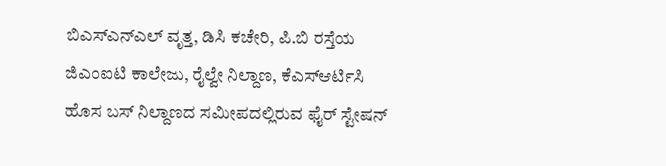ಬಿಎಸ್ಎನ್ಎಲ್ ವೃತ್ತ, ಡಿಸಿ ಕಚೇರಿ, ಪಿ.ಬಿ ರಸ್ತೆಯ ಜಿಎಂಐಟಿ ಕಾಲೇಜು, ರೈಲ್ವೇ ನಿಲ್ದಾಣ, ಕೆಎಸ್ಆರ್ಟಿಸಿ ಹೊಸ ಬಸ್ ನಿಲ್ದಾಣದ ಸಮೀಪದಲ್ಲಿರುವ ಫೈರ್ ಸ್ಟೇಷನ್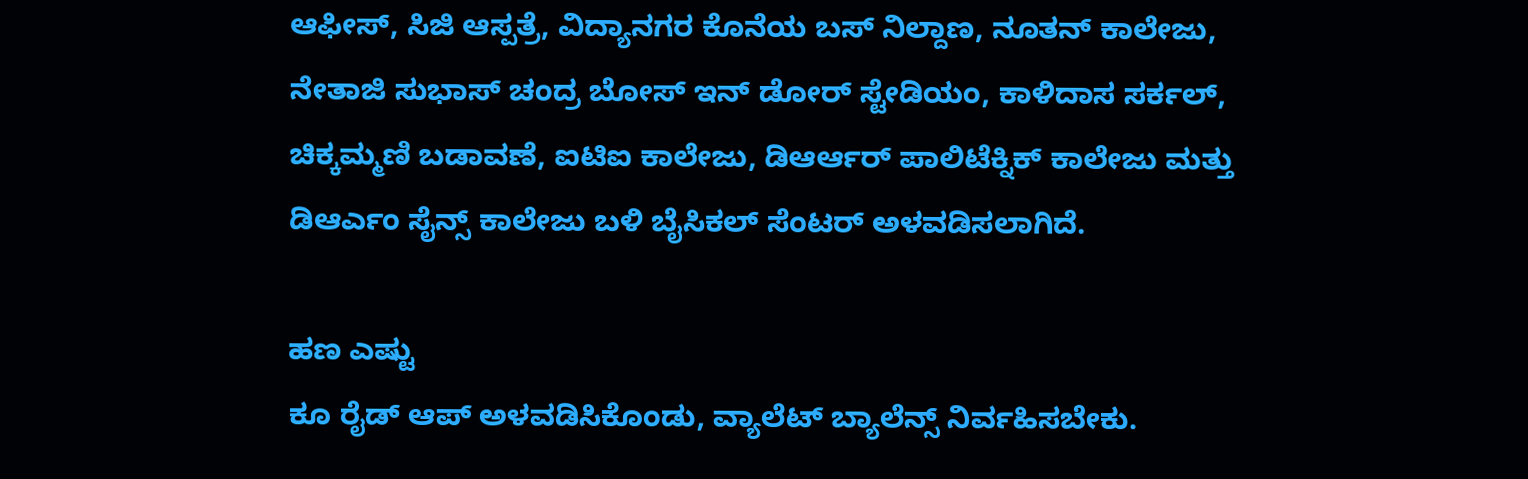ಆಫೀಸ್, ಸಿಜಿ ಆಸ್ಪತ್ರೆ, ವಿದ್ಯಾನಗರ ಕೊನೆಯ ಬಸ್ ನಿಲ್ದಾಣ, ನೂತನ್ ಕಾಲೇಜು, ನೇತಾಜಿ ಸುಭಾಸ್ ಚಂದ್ರ ಬೋಸ್ ಇನ್ ಡೋರ್ ಸ್ಟೇಡಿಯಂ, ಕಾಳಿದಾಸ ಸರ್ಕಲ್, ಚಿಕ್ಕಮ್ಮಣಿ ಬಡಾವಣೆ, ಐಟಿಐ ಕಾಲೇಜು, ಡಿಆರ್ಆರ್ ಪಾಲಿಟೆಕ್ನಿಕ್ ಕಾಲೇಜು ಮತ್ತು ಡಿಆರ್ಎಂ ಸೈನ್ಸ್ ಕಾಲೇಜು ಬಳಿ ಬೈಸಿಕಲ್ ಸೆಂಟರ್ ಅಳವಡಿಸಲಾಗಿದೆ.

ಹಣ ಎಷ್ಟು
ಕೂ ರೈಡ್ ಆಪ್ ಅಳವಡಿಸಿಕೊಂಡು, ವ್ಯಾಲೆಟ್ ಬ್ಯಾಲೆನ್ಸ್ ನಿರ್ವಹಿಸಬೇಕು.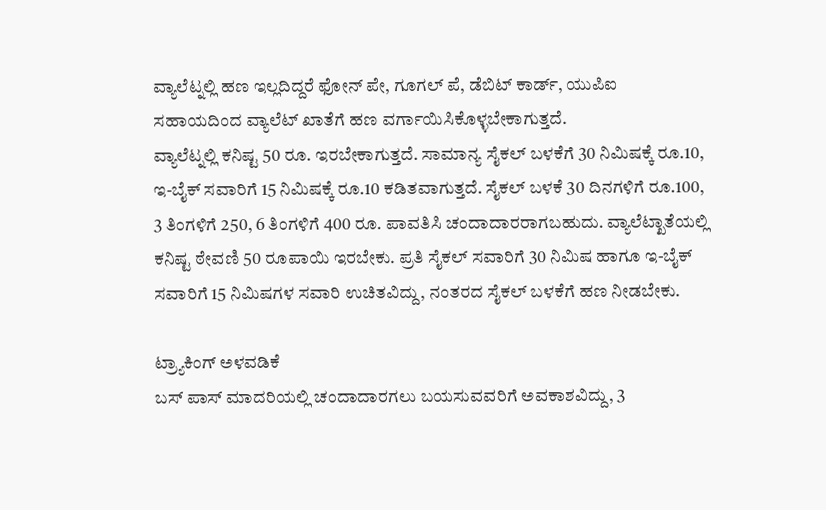ವ್ಯಾಲೆಟ್ನಲ್ಲಿ ಹಣ ಇಲ್ಲದಿದ್ದರೆ ಫೋನ್ ಪೇ, ಗೂಗಲ್ ಪೆ, ಡೆಬಿಟ್ ಕಾರ್ಡ್, ಯುಪಿಐ ಸಹಾಯದಿಂದ ವ್ಯಾಲೆಟ್ ಖಾತೆಗೆ ಹಣ ವರ್ಗಾಯಿಸಿಕೊಳ್ಳಬೇಕಾಗುತ್ತದೆ.
ವ್ಯಾಲೆಟ್ನಲ್ಲಿ ಕನಿಷ್ಟ 50 ರೂ. ಇರಬೇಕಾಗುತ್ತದೆ. ಸಾಮಾನ್ಯ ಸೈಕಲ್ ಬಳಕೆಗೆ 30 ನಿಮಿಷಕ್ಕೆ ರೂ.10, ಇ-ಬೈಕ್ ಸವಾರಿಗೆ 15 ನಿಮಿಷಕ್ಕೆ ರೂ.10 ಕಡಿತವಾಗುತ್ತದೆ. ಸೈಕಲ್ ಬಳಕೆ 30 ದಿನಗಳಿಗೆ ರೂ.100, 3 ತಿಂಗಳಿಗೆ 250, 6 ತಿಂಗಳಿಗೆ 400 ರೂ. ಪಾವತಿಸಿ ಚಂದಾದಾರರಾಗಬಹುದು. ವ್ಯಾಲೆಟ್ಖಾತೆಯಲ್ಲಿ ಕನಿಷ್ಟ ಠೇವಣಿ 50 ರೂಪಾಯಿ ಇರಬೇಕು. ಪ್ರತಿ ಸೈಕಲ್ ಸವಾರಿಗೆ 30 ನಿಮಿಷ ಹಾಗೂ ಇ-ಬೈಕ್ ಸವಾರಿಗೆ 15 ನಿಮಿಷಗಳ ಸವಾರಿ ಉಚಿತವಿದ್ದು, ನಂತರದ ಸೈಕಲ್ ಬಳಕೆಗೆ ಹಣ ನೀಡಬೇಕು.

ಟ್ರ್ಯಾಕಿಂಗ್ ಅಳವಡಿಕೆ
ಬಸ್ ಪಾಸ್ ಮಾದರಿಯಲ್ಲಿ ಚಂದಾದಾರಗಲು ಬಯಸುವವರಿಗೆ ಅವಕಾಶವಿದ್ದು, 3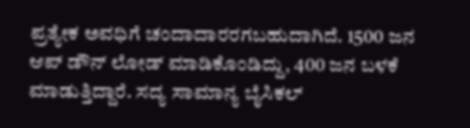ಪ್ರತ್ಯೇಕ ಅವಧಿಗೆ ಚಂದಾದಾರರಗಬಹುದಾಗಿದೆ. 1500 ಜನ ಆಪ್ ಡೌನ್ ಲೋಡ್ ಮಾಡಿಕೊಂಡಿದ್ದು, 400 ಜನ ಬಳಕೆ ಮಾಡುತ್ತಿದ್ದಾರೆ. ಸದ್ಯ ಸಾಮಾನ್ಯ ಬೈಸಿಕಲ್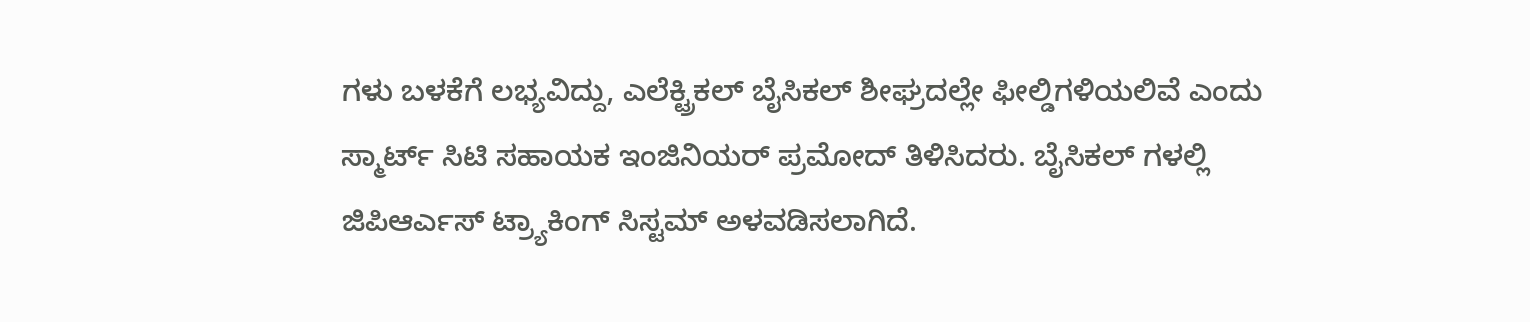ಗಳು ಬಳಕೆಗೆ ಲಭ್ಯವಿದ್ದು, ಎಲೆಕ್ಟ್ರಿಕಲ್ ಬೈಸಿಕಲ್ ಶೀಘ್ರದಲ್ಲೇ ಫೀಲ್ಡಿಗಳಿಯಲಿವೆ ಎಂದು ಸ್ಮಾರ್ಟ್ ಸಿಟಿ ಸಹಾಯಕ ಇಂಜಿನಿಯರ್ ಪ್ರಮೋದ್ ತಿಳಿಸಿದರು. ಬೈಸಿಕಲ್ ಗಳಲ್ಲಿ ಜಿಪಿಆರ್ಎಸ್ ಟ್ರ್ಯಾಕಿಂಗ್ ಸಿಸ್ಟಮ್ ಅಳವಡಿಸಲಾಗಿದೆ.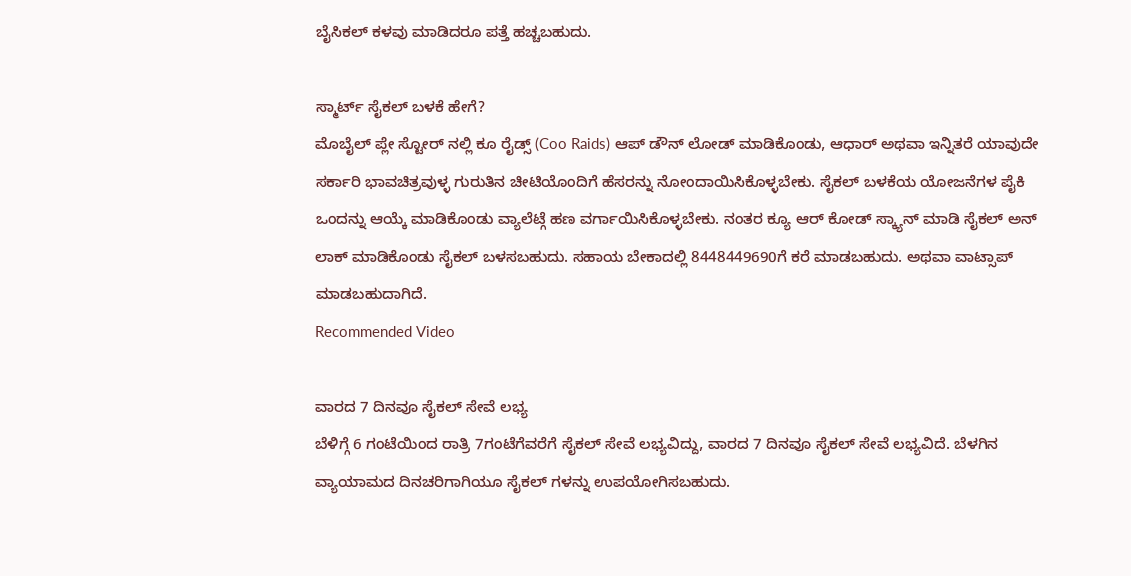ಬೈಸಿಕಲ್ ಕಳವು ಮಾಡಿದರೂ ಪತ್ತೆ ಹಚ್ಚಬಹುದು.

ಸ್ಮಾರ್ಟ್ ಸೈಕಲ್ ಬಳಕೆ ಹೇಗೆ?
ಮೊಬೈಲ್ ಪ್ಲೇ ಸ್ಟೋರ್ ನಲ್ಲಿ ಕೂ ರೈಡ್ಸ್ (Coo Raids) ಆಪ್ ಡೌನ್ ಲೋಡ್ ಮಾಡಿಕೊಂಡು, ಆಧಾರ್ ಅಥವಾ ಇನ್ನಿತರೆ ಯಾವುದೇ ಸರ್ಕಾರಿ ಭಾವಚಿತ್ರವುಳ್ಳ ಗುರುತಿನ ಚೀಟಿಯೊಂದಿಗೆ ಹೆಸರನ್ನು ನೋಂದಾಯಿಸಿಕೊಳ್ಳಬೇಕು. ಸೈಕಲ್ ಬಳಕೆಯ ಯೋಜನೆಗಳ ಪೈಕಿ ಒಂದನ್ನು ಆಯ್ಕೆ ಮಾಡಿಕೊಂಡು ವ್ಯಾಲೆಟ್ಗೆ ಹಣ ವರ್ಗಾಯಿಸಿಕೊಳ್ಳಬೇಕು. ನಂತರ ಕ್ಯೂ ಆರ್ ಕೋಡ್ ಸ್ಕ್ಯಾನ್ ಮಾಡಿ ಸೈಕಲ್ ಅನ್ ಲಾಕ್ ಮಾಡಿಕೊಂಡು ಸೈಕಲ್ ಬಳಸಬಹುದು. ಸಹಾಯ ಬೇಕಾದಲ್ಲಿ 8448449690ಗೆ ಕರೆ ಮಾಡಬಹುದು. ಅಥವಾ ವಾಟ್ಸಾಪ್ ಮಾಡಬಹುದಾಗಿದೆ.
Recommended Video

ವಾರದ 7 ದಿನವೂ ಸೈಕಲ್ ಸೇವೆ ಲಭ್ಯ
ಬೆಳಿಗ್ಗೆ 6 ಗಂಟೆಯಿಂದ ರಾತ್ರಿ 7ಗಂಟೆಗೆವರೆಗೆ ಸೈಕಲ್ ಸೇವೆ ಲಭ್ಯವಿದ್ದು, ವಾರದ 7 ದಿನವೂ ಸೈಕಲ್ ಸೇವೆ ಲಭ್ಯವಿದೆ. ಬೆಳಗಿನ ವ್ಯಾಯಾಮದ ದಿನಚರಿಗಾಗಿಯೂ ಸೈಕಲ್ ಗಳನ್ನು ಉಪಯೋಗಿಸಬಹುದು.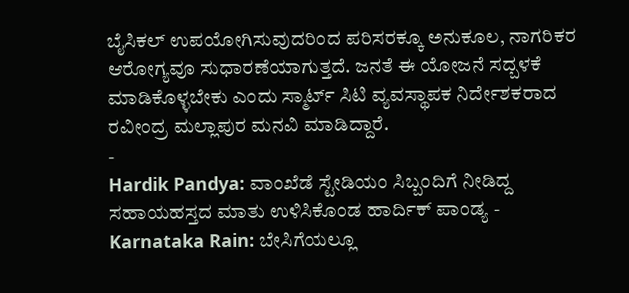ಬೈಸಿಕಲ್ ಉಪಯೋಗಿಸುವುದರಿಂದ ಪರಿಸರಕ್ಕೂ ಅನುಕೂಲ, ನಾಗರಿಕರ ಆರೋಗ್ಯವೂ ಸುಧಾರಣೆಯಾಗುತ್ತದೆ. ಜನತೆ ಈ ಯೋಜನೆ ಸದ್ಬಳಕೆ ಮಾಡಿಕೊಳ್ಳಬೇಕು ಎಂದು ಸ್ಮಾರ್ಟ್ ಸಿಟಿ ವ್ಯವಸ್ಥಾಪಕ ನಿರ್ದೇಶಕರಾದ ರವೀಂದ್ರ ಮಲ್ಲಾಪುರ ಮನವಿ ಮಾಡಿದ್ದಾರೆ.
-
Hardik Pandya: ವಾಂಖೆಡೆ ಸ್ಟೇಡಿಯಂ ಸಿಬ್ಬಂದಿಗೆ ನೀಡಿದ್ದ ಸಹಾಯಹಸ್ತದ ಮಾತು ಉಳಿಸಿಕೊಂಡ ಹಾರ್ದಿಕ್ ಪಾಂಡ್ಯ -
Karnataka Rain: ಬೇಸಿಗೆಯಲ್ಲೂ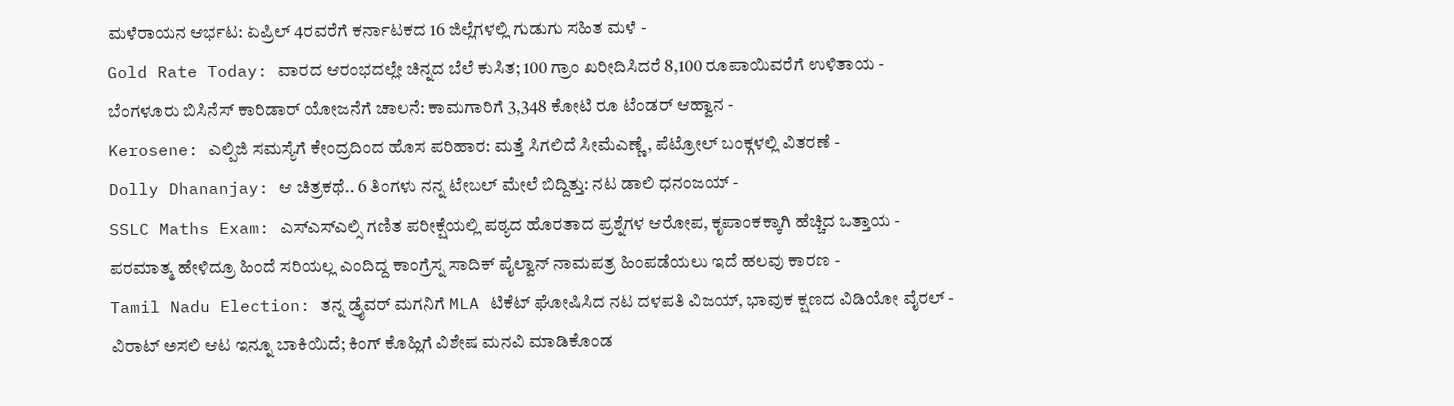ಮಳೆರಾಯನ ಆರ್ಭಟ: ಏಪ್ರಿಲ್ 4ರವರೆಗೆ ಕರ್ನಾಟಕದ 16 ಜಿಲ್ಲೆಗಳಲ್ಲಿ ಗುಡುಗು ಸಹಿತ ಮಳೆ -
Gold Rate Today: ವಾರದ ಆರಂಭದಲ್ಲೇ ಚಿನ್ನದ ಬೆಲೆ ಕುಸಿತ; 100 ಗ್ರಾಂ ಖರೀದಿಸಿದರೆ 8,100 ರೂಪಾಯಿವರೆಗೆ ಉಳಿತಾಯ -
ಬೆಂಗಳೂರು ಬಿಸಿನೆಸ್ ಕಾರಿಡಾರ್ ಯೋಜನೆಗೆ ಚಾಲನೆ: ಕಾಮಗಾರಿಗೆ 3,348 ಕೋಟಿ ರೂ ಟೆಂಡರ್ ಆಹ್ವಾನ -
Kerosene: ಎಲ್ಪಿಜಿ ಸಮಸ್ಯೆಗೆ ಕೇಂದ್ರದಿಂದ ಹೊಸ ಪರಿಹಾರ: ಮತ್ತೆ ಸಿಗಲಿದೆ ಸೀಮೆಎಣ್ಣೆ, ಪೆಟ್ರೋಲ್ ಬಂಕ್ಗಳಲ್ಲಿ ವಿತರಣೆ -
Dolly Dhananjay: ಆ ಚಿತ್ರಕಥೆ.. 6 ತಿಂಗಳು ನನ್ನ ಟೇಬಲ್ ಮೇಲೆ ಬಿದ್ದಿತ್ತು: ನಟ ಡಾಲಿ ಧನಂಜಯ್ -
SSLC Maths Exam: ಎಸ್ಎಸ್ಎಲ್ಸಿ ಗಣಿತ ಪರೀಕ್ಷೆಯಲ್ಲಿ ಪಠ್ಯದ ಹೊರತಾದ ಪ್ರಶ್ನೆಗಳ ಆರೋಪ, ಕೃಪಾಂಕಕ್ಕಾಗಿ ಹೆಚ್ಚಿದ ಒತ್ತಾಯ -
ಪರಮಾತ್ಮ ಹೇಳಿದ್ರೂ ಹಿಂದೆ ಸರಿಯಲ್ಲ ಎಂದಿದ್ದ ಕಾಂಗ್ರೆಸ್ನ ಸಾದಿಕ್ ಪೈಲ್ವಾನ್ ನಾಮಪತ್ರ ಹಿಂಪಡೆಯಲು ಇದೆ ಹಲವು ಕಾರಣ -
Tamil Nadu Election: ತನ್ನ ಡ್ರೈವರ್ ಮಗನಿಗೆ MLA ಟಿಕೆಟ್ ಘೋಷಿಸಿದ ನಟ ದಳಪತಿ ವಿಜಯ್, ಭಾವುಕ ಕ್ಷಣದ ವಿಡಿಯೋ ವೈರಲ್ -
ವಿರಾಟ್ ಅಸಲಿ ಆಟ ಇನ್ನೂ ಬಾಕಿಯಿದೆ; ಕಿಂಗ್ ಕೊಹ್ಲಿಗೆ ವಿಶೇಷ ಮನವಿ ಮಾಡಿಕೊಂಡ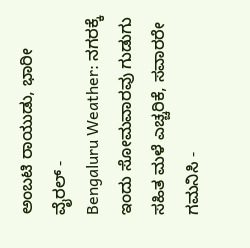ಅಂಬಟಿ ರಾಯುಡು, ಭಾರೀ ವೈರಲ್ -
Bengaluru Weather: ನಗರಕ್ಕೆ ಇಂದು ಸೋಮವಾರವು ಗುಡುಗು ಸಹಿತ ಮಳೆ ಎಚ್ಚರಿಕೆ, ಸವಾರರೇ ಗಮನಿಸಿ -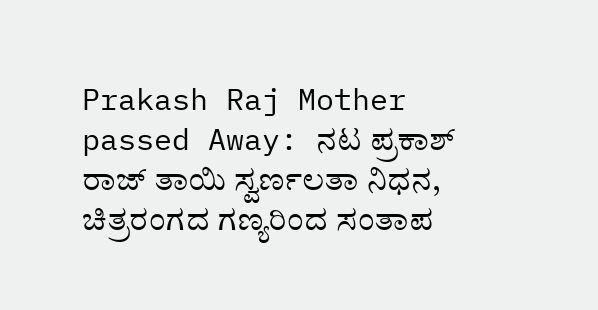Prakash Raj Mother passed Away: ನಟ ಪ್ರಕಾಶ್ ರಾಜ್ ತಾಯಿ ಸ್ವರ್ಣಲತಾ ನಿಧನ, ಚಿತ್ರರಂಗದ ಗಣ್ಯರಿಂದ ಸಂತಾಪ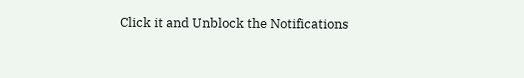Click it and Unblock the Notifications